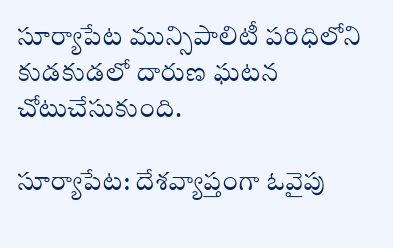సూర్యాపేట మున్సిపాలిటీ పరిధిలోని కుడకుడలో దారుణ ఘటన చోటుచేసుకుంది.

సూర్యాపేట: దేశవ్యాప్తంగా ఓవైపు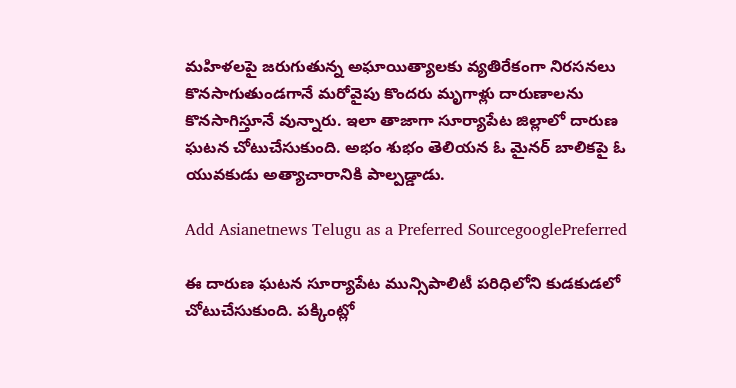మహిళలపై జరుగుతున్న అఘాయిత్యాలకు వ్యతిరేకంగా నిరసనలు కొనసాగుతుండగానే మరోవైపు కొందరు మృగాళ్లు దారుణాలను కొనసాగిస్తూనే వున్నారు. ఇలా తాజాగా సూర్యాపేట జిల్లాలో దారుణ ఘటన చోటుచేసుకుంది. అభం శుభం తెలియన ఓ మైనర్ బాలికపై ఓ యువకుడు అత్యాచారానికి పాల్పడ్డాడు.

Add Asianetnews Telugu as a Preferred SourcegooglePreferred

ఈ దారుణ ఘటన సూర్యాపేట మున్సిపాలిటీ పరిధిలోని కుడకుడలో చోటుచేసుకుంది. పక్కింట్లో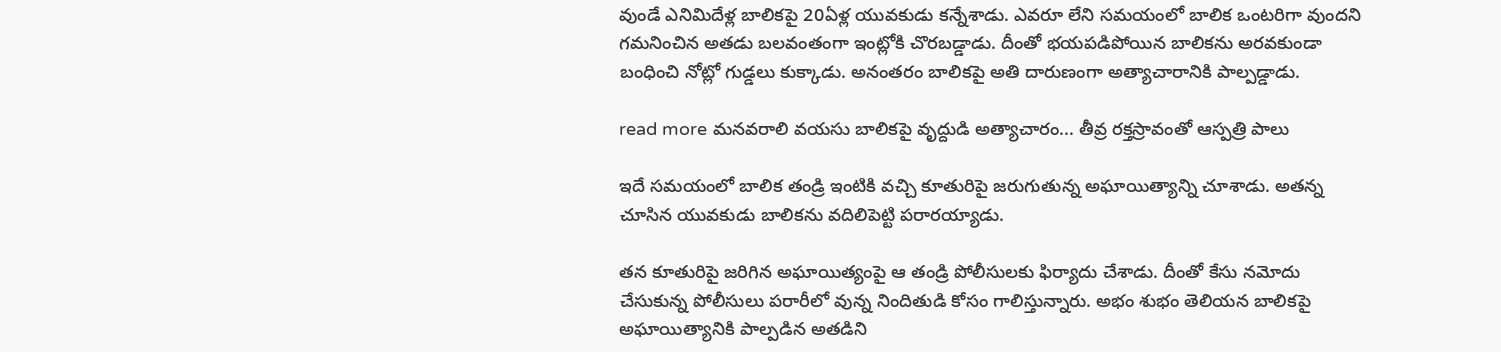వుండే ఎనిమిదేళ్ల బాలికపై 20ఏళ్ల యువకుడు కన్నేశాడు. ఎవరూ లేని సమయంలో బాలిక ఒంటరిగా వుందని గమనించిన అతడు బలవంతంగా ఇంట్లోకి చొరబడ్డాడు. దీంతో భయపడిపోయిన బాలికను అరవకుండా బంధించి నోట్లో గుడ్డలు కుక్కాడు. అనంతరం బాలికపై అతి దారుణంగా అత్యాచారానికి పాల్పడ్డాడు.

read more మనవరాలి వయసు బాలికపై వృద్దుడి అత్యాచారం... తీవ్ర రక్తస్రావంతో ఆస్పత్రి పాలు

ఇదే సమయంలో బాలిక తండ్రి ఇంటికి వచ్చి కూతురిపై జరుగుతున్న అఘాయిత్యాన్ని చూశాడు. అతన్న చూసిన యువకుడు బాలికను వదిలిపెట్టి పరారయ్యాడు.

తన కూతురిపై జరిగిన అఘాయిత్యంపై ఆ తండ్రి పోలీసులకు ఫిర్యాదు చేశాడు. దీంతో కేసు నమోదు చేసుకున్న పోలీసులు పరారీలో వున్న నిందితుడి కోసం గాలిస్తున్నారు. అభం శుభం తెలియన బాలికపై అఘాయిత్యానికి పాల్పడిన అతడిని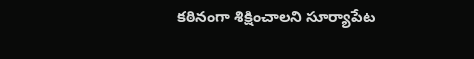కఠినంగా శిక్షించాలని సూర్యాపేట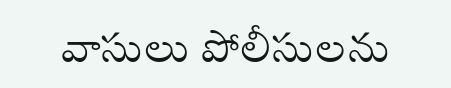వాసులు పోలీసులను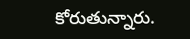కోరుతున్నారు.